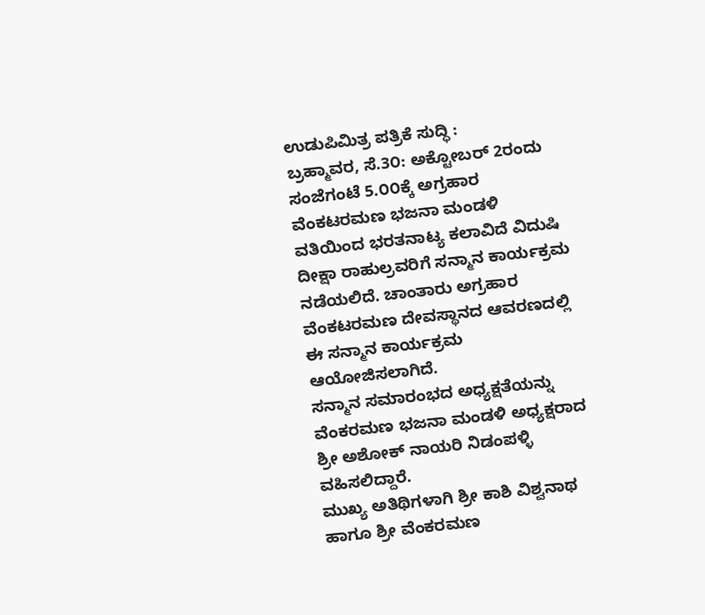ಉಡುಪಿಮಿತ್ರ ಪತ್ರಿಕೆ ಸುದ್ಧಿ :
ಬ್ರಹ್ಮಾವರ, ಸೆ.3೦: ಅಕ್ಟೋಬರ್ 2ರಂದು ಸಂಜೆಗಂಟೆ 5.೦೦ಕ್ಕೆ ಅಗ್ರಹಾರ ವೆಂಕಟರಮಣ ಭಜನಾ ಮಂಡಳಿ ವತಿಯಿಂದ ಭರತನಾಟ್ಯ ಕಲಾವಿದೆ ವಿದುಷಿ ದೀಕ್ಷಾ ರಾಹುಲ್ರವರಿಗೆ ಸನ್ಮಾನ ಕಾರ್ಯಕ್ರಮ ನಡೆಯಲಿದೆ. ಚಾಂತಾರು ಅಗ್ರಹಾರ ವೆಂಕಟರಮಣ ದೇವಸ್ಥಾನದ ಆವರಣದಲ್ಲಿ ಈ ಸನ್ಮಾನ ಕಾರ್ಯಕ್ರಮ ಆಯೋಜಿಸಲಾಗಿದೆ.
ಸನ್ಮಾನ ಸಮಾರಂಭದ ಅಧ್ಯಕ್ಷತೆಯನ್ನು ವೆಂಕರಮಣ ಭಜನಾ ಮಂಡಳಿ ಅಧ್ಯಕ್ಷರಾದ ಶ್ರೀ ಅಶೋಕ್ ನಾಯರಿ ನಿಡಂಪಳ್ಳಿ ವಹಿಸಲಿದ್ದಾರೆ.
ಮುಖ್ಯ ಅತಿಥಿಗಳಾಗಿ ಶ್ರೀ ಕಾಶಿ ವಿಶ್ವನಾಥ ಹಾಗೂ ಶ್ರೀ ವೆಂಕರಮಣ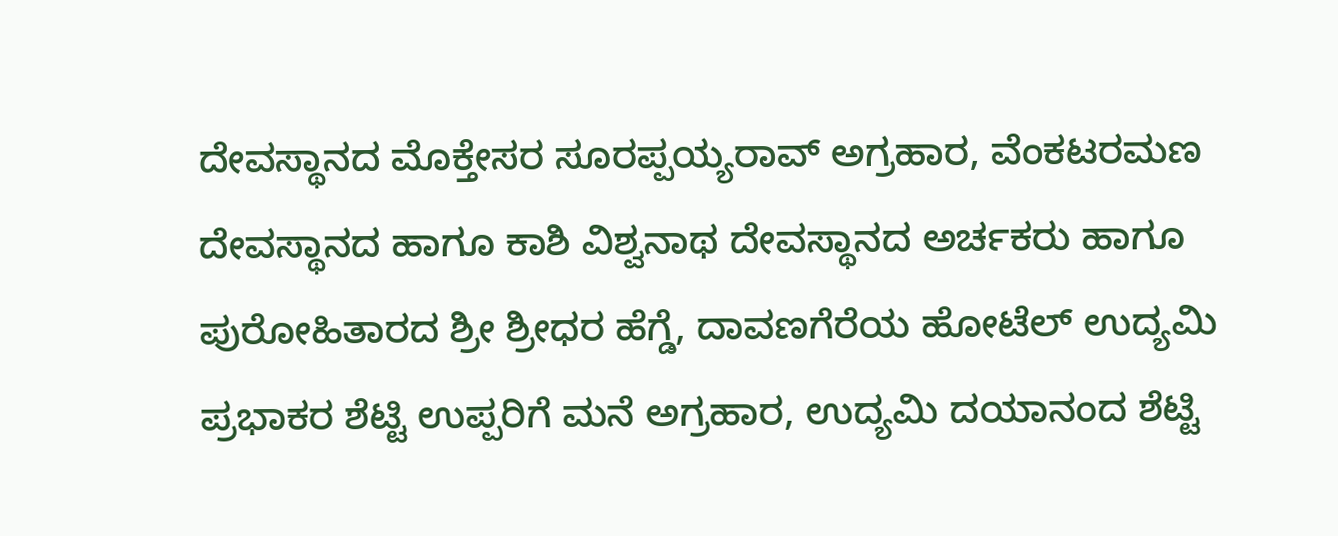ದೇವಸ್ಥಾನದ ಮೊಕ್ತೇಸರ ಸೂರಪ್ಪಯ್ಯರಾವ್ ಅಗ್ರಹಾರ, ವೆಂಕಟರಮಣ ದೇವಸ್ಥಾನದ ಹಾಗೂ ಕಾಶಿ ವಿಶ್ವನಾಥ ದೇವಸ್ಥಾನದ ಅರ್ಚಕರು ಹಾಗೂ ಪುರೋಹಿತಾರದ ಶ್ರೀ ಶ್ರೀಧರ ಹೆಗ್ಡೆ, ದಾವಣಗೆರೆಯ ಹೋಟೆಲ್ ಉದ್ಯಮಿ ಪ್ರಭಾಕರ ಶೆಟ್ಟಿ ಉಪ್ಪರಿಗೆ ಮನೆ ಅಗ್ರಹಾರ, ಉದ್ಯಮಿ ದಯಾನಂದ ಶೆಟ್ಟಿ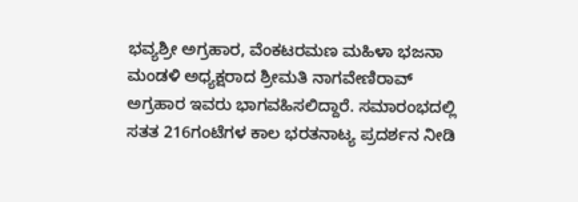ಭವ್ಯಶ್ರೀ ಅಗ್ರಹಾರ, ವೆಂಕಟರಮಣ ಮಹಿಳಾ ಭಜನಾ ಮಂಡಳಿ ಅಧ್ಯಕ್ಷರಾದ ಶ್ರೀಮತಿ ನಾಗವೇಣಿರಾವ್ ಅಗ್ರಹಾರ ಇವರು ಭಾಗವಹಿಸಲಿದ್ದಾರೆ. ಸಮಾರಂಭದಲ್ಲಿ ಸತತ 216ಗಂಟೆಗಳ ಕಾಲ ಭರತನಾಟ್ಯ ಪ್ರದರ್ಶನ ನೀಡಿ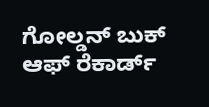ಗೋಲ್ಡನ್ ಬುಕ್ ಆಫ್ ರೆಕಾರ್ಡ್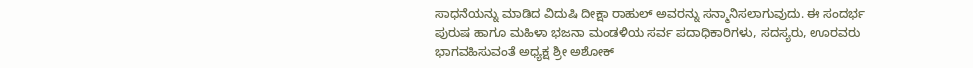ಸಾಧನೆಯನ್ನು ಮಾಡಿದ ವಿದುಷಿ ದೀಕ್ಷಾ ರಾಹುಲ್ ಅವರನ್ನು ಸನ್ಮಾನಿಸಲಾಗುವುದು. ಈ ಸಂದರ್ಭ ಪುರುಷ ಹಾಗೂ ಮಹಿಳಾ ಭಜನಾ ಮಂಡಳಿಯ ಸರ್ವ ಪದಾಧಿಕಾರಿಗಳು, ಸದಸ್ಯರು, ಊರವರು ಭಾಗವಹಿಸುವಂತೆ ಅಧ್ಯಕ್ಷ ಶ್ರೀ ಅಶೋಕ್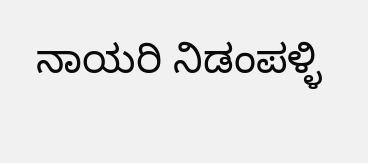ನಾಯರಿ ನಿಡಂಪಳ್ಳಿ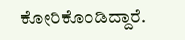ಕೋರಿಕೊಂಡಿದ್ದಾರೆ.